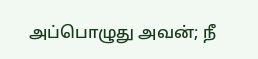அப்பொழுது அவன்; நீ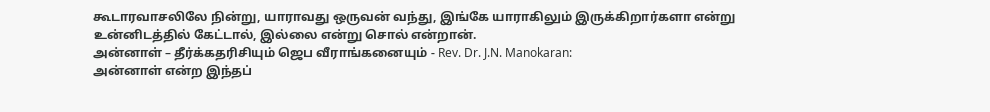கூடாரவாசலிலே நின்று, யாராவது ஒருவன் வந்து, இங்கே யாராகிலும் இருக்கிறார்களா என்று உன்னிடத்தில் கேட்டால், இல்லை என்று சொல் என்றான்.
அன்னாள் – தீர்க்கதரிசியும் ஜெப வீராங்கனையும் - Rev. Dr. J.N. Manokaran:
அன்னாள் என்ற இந்தப்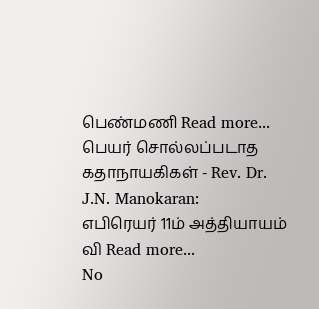பெண்மணி Read more...
பெயர் சொல்லப்படாத கதாநாயகிகள் - Rev. Dr. J.N. Manokaran:
எபிரெயர் 11ம் அத்தியாயம் வி Read more...
No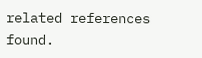related references found.